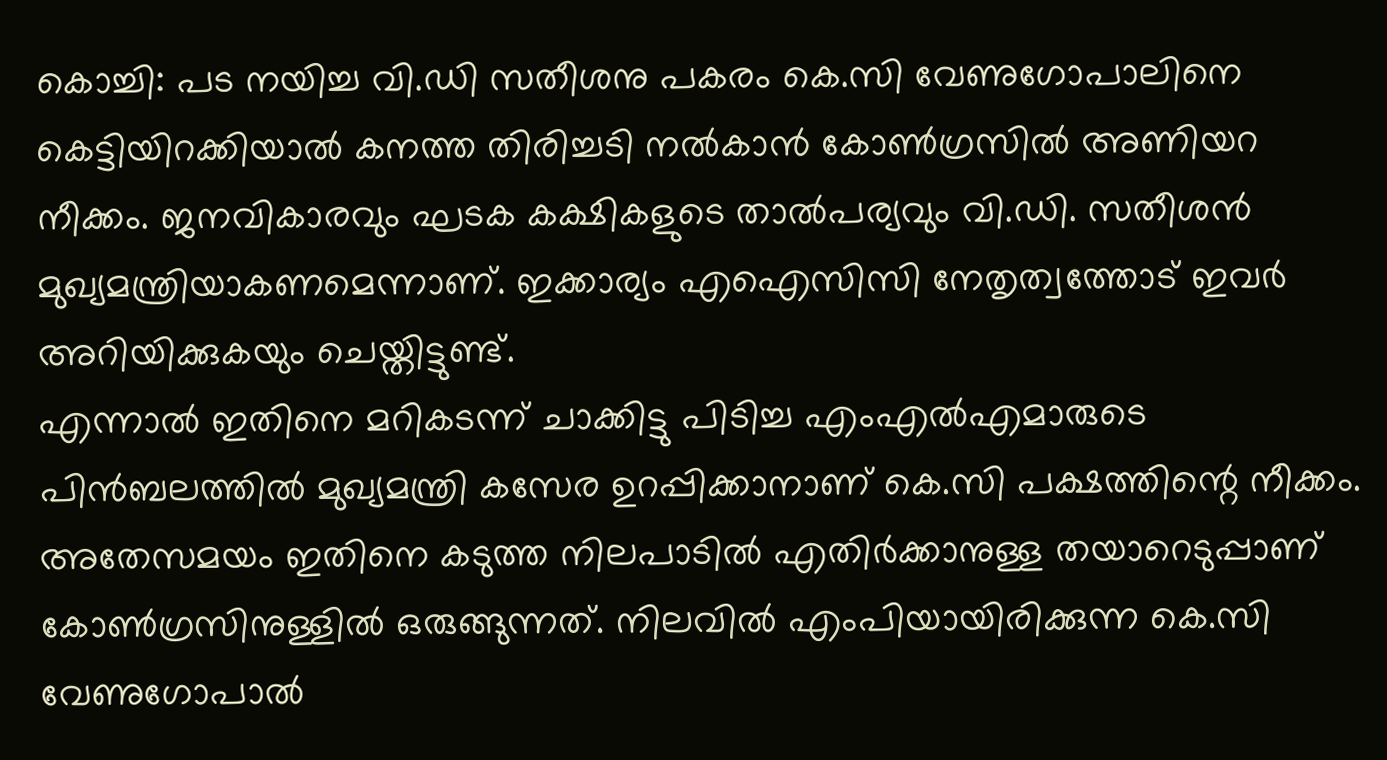കൊച്ചി: പട നയിച്ച വി.ഡി സതീശനു പകരം കെ.സി വേണുഗോപാലിനെ കെട്ടിയിറക്കിയാൽ കനത്ത തിരിച്ചടി നൽകാൻ കോൺഗ്രസിൽ അണിയറ നീക്കം. ജനവികാരവും ഘടക കക്ഷികളുടെ താൽപര്യവും വി.ഡി. സതീശൻ മുഖ്യമന്ത്രിയാകണമെന്നാണ്. ഇക്കാര്യം എഐസിസി നേതൃത്വത്തോട് ഇവർ അറിയിക്കുകയും ചെയ്തിട്ടുണ്ട്.
എന്നാൽ ഇതിനെ മറികടന്ന് ചാക്കിട്ടു പിടിച്ച എംഎൽഎമാരുടെ പിൻബലത്തിൽ മുഖ്യമന്ത്രി കസേര ഉറപ്പിക്കാനാണ് കെ.സി പക്ഷത്തിന്റെ നീക്കം. അതേസമയം ഇതിനെ കടുത്ത നിലപാടിൽ എതിർക്കാനുള്ള തയാറെടുപ്പാണ് കോൺഗ്രസിനുള്ളിൽ ഒരുങ്ങുന്നത്. നിലവിൽ എംപിയായിരിക്കുന്ന കെ.സി വേണുഗോപാൽ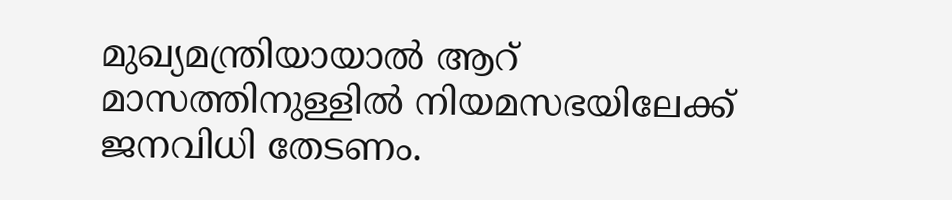മുഖ്യമന്ത്രിയായാൽ ആറ് മാസത്തിനുള്ളിൽ നിയമസഭയിലേക്ക് ജനവിധി തേടണം.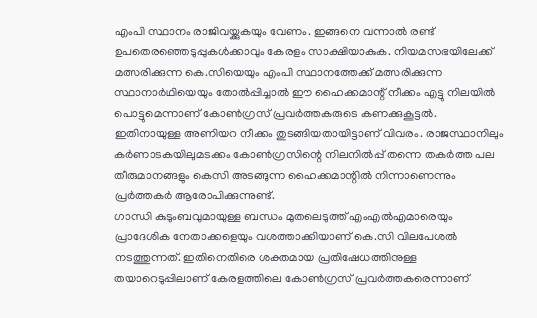എംപി സ്ഥാനം രാജിവയ്ക്കുകയും വേണം. ഇങ്ങനെ വന്നാൽ രണ്ട് ഉപതെരഞ്ഞെടുപ്പുകൾക്കാവും കേരളം സാക്ഷിയാകുക. നിയമസഭയിലേക്ക് മത്സരിക്കുന്ന കെ.സിയെയും എംപി സ്ഥാനത്തേക്ക് മത്സരിക്കുന്ന സ്ഥാനാർഥിയെയും തോൽപ്പിച്ചാൽ ഈ ഹൈക്കമാന്റ് നീക്കം എട്ടു നിലയിൽ പൊട്ടുമെന്നാണ് കോൺഗ്രസ് പ്രവർത്തകരുടെ കണക്കുകൂട്ടൽ.
ഇതിനായുള്ള അണിയറ നീക്കം തുടങ്ങിയതായിട്ടാണ് വിവരം. രാജസ്ഥാനിലും കർണാടകയിലുമടക്കം കോൺഗ്രസിന്റെ നിലനിൽപ്പ് തന്നെ തകർത്ത പല തീരുമാനങ്ങളും കെസി അടങ്ങുന്ന ഹൈക്കമാന്റിൽ നിന്നാണെന്നും പ്രർത്തകർ ആരോപിക്കുന്നുണ്ട്.
ഗാന്ധി കുടുംബവുമായുള്ള ബന്ധം മുതലെടുത്ത് എംഎൽഎമാരെയും പ്രാദേശിക നേതാക്കളെയും വശത്താക്കിയാണ് കെ.സി വിലപേശൽ നടത്തുന്നത്. ഇതിനെതിരെ ശക്തമായ പ്രതിഷേധത്തിനുള്ള തയാറെടുപ്പിലാണ് കേരളത്തിലെ കോൺഗ്രസ് പ്രവർത്തകരെന്നാണ്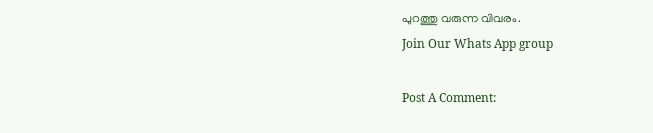പുറത്തു വരുന്ന വിവരം.
Join Our Whats App group

Post A Comment: